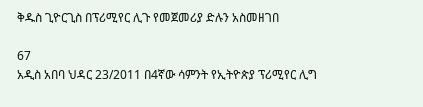ቅዱስ ጊዮርጊስ በፕሪሚየር ሊጉ የመጀመሪያ ድሉን አስመዘገበ

67
አዲስ አበባ ህዳር 23/2011 በ4ኛው ሳምንት የኢትዮጵያ ፕሪሚየር ሊግ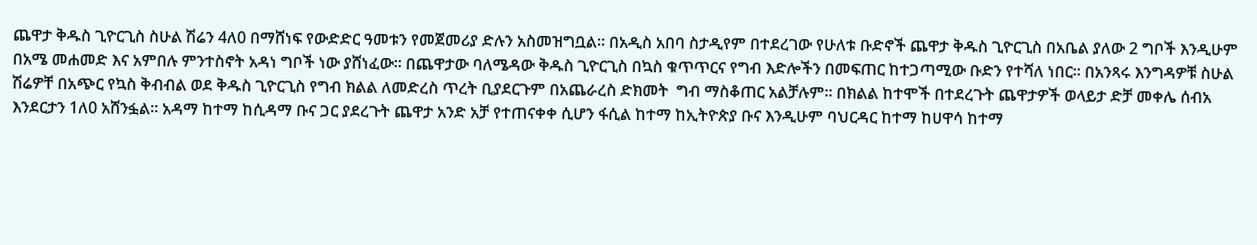ጨዋታ ቅዱስ ጊዮርጊስ ስሁል ሽሬን 4ለ0 በማሸነፍ የውድድር ዓመቱን የመጀመሪያ ድሉን አስመዝግቧል። በአዲስ አበባ ስታዲየም በተደረገው የሁለቱ ቡድኖች ጨዋታ ቅዱስ ጊዮርጊስ በአቤል ያለው 2 ግቦች እንዲሁም በአሜ መሐመድ እና አምበሉ ምንተስኖት አዳነ ግቦች ነው ያሸነፈው። በጨዋታው ባለሜዳው ቅዱስ ጊዮርጊስ በኳስ ቁጥጥርና የግብ እድሎችን በመፍጠር ከተጋጣሚው ቡድን የተሻለ ነበር። በአንጻሩ እንግዳዎቹ ስሁል ሽሬዎቸ በአጭር የኳስ ቅብብል ወደ ቅዱስ ጊዮርጊስ የግብ ክልል ለመድረስ ጥረት ቢያደርጉም በአጨራረስ ድክመት  ግብ ማስቆጠር አልቻሉም። በክልል ከተሞች በተደረጉት ጨዋታዎች ወላይታ ድቻ መቀሌ ሰብአ እንደርታን 1ለ0 አሸንፏል። አዳማ ከተማ ከሲዳማ ቡና ጋር ያደረጉት ጨዋታ አንድ አቻ የተጠናቀቀ ሲሆን ፋሲል ከተማ ከኢትዮጵያ ቡና እንዲሁም ባህርዳር ከተማ ከሀዋሳ ከተማ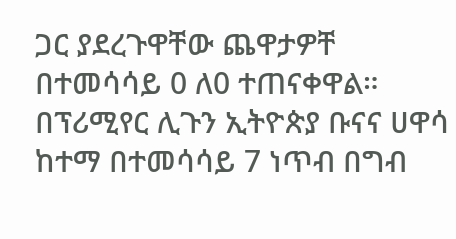ጋር ያደረጉዋቸው ጨዋታዎቸ በተመሳሳይ 0 ለ0 ተጠናቀዋል። በፕሪሚየር ሊጉን ኢትዮጵያ ቡናና ሀዋሳ ከተማ በተመሳሳይ 7 ነጥብ በግብ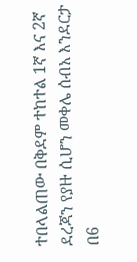ተበላልጠው በቅደም ተከተል 1ኛ እና 2ኛ ደረጃን የያዙ ሲሆን መቀሌ ሰብአ እንደርታ በ6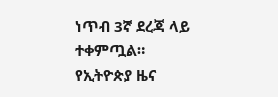ነጥብ 3ኛ ደረጃ ላይ ተቀምጧል።
የኢትዮጵያ ዜና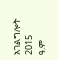አገልግሎት
2015
ዓ.ም